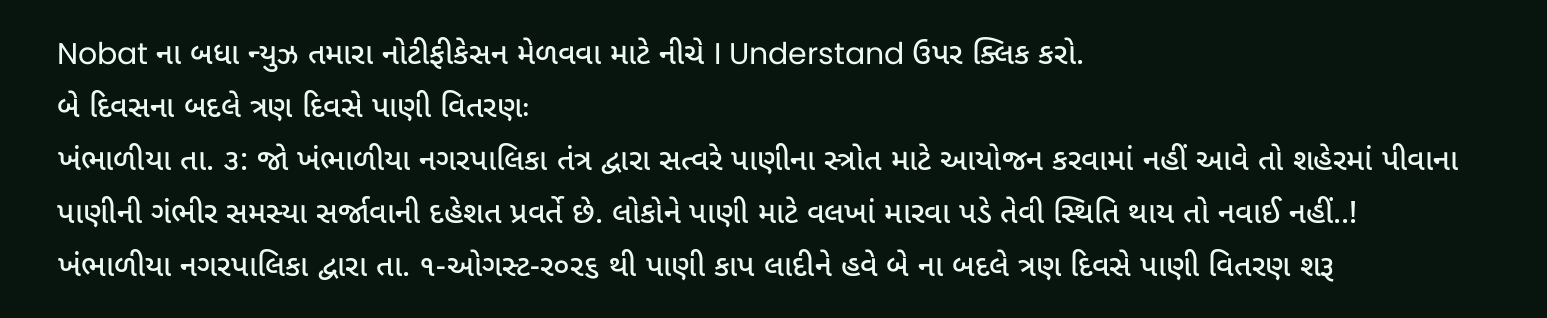Nobat ના બધા ન્યુઝ તમારા નોટીફીકેસન મેળવવા માટે નીચે I Understand ઉપર ક્લિક કરો.
બે દિવસના બદલે ત્રણ દિવસે પાણી વિતરણઃ
ખંભાળીયા તા. ૩: જો ખંભાળીયા નગરપાલિકા તંત્ર દ્વારા સત્વરે પાણીના સ્ત્રોત માટે આયોજન કરવામાં નહીં આવે તો શહેરમાં પીવાના પાણીની ગંભીર સમસ્યા સર્જાવાની દહેશત પ્રવર્તે છે. લોકોને પાણી માટે વલખાં મારવા પડે તેવી સ્થિતિ થાય તો નવાઈ નહીં..!
ખંભાળીયા નગરપાલિકા દ્વારા તા. ૧-ઓગસ્ટ-ર૦ર૬ થી પાણી કાપ લાદીને હવે બે ના બદલે ત્રણ દિવસે પાણી વિતરણ શરૂ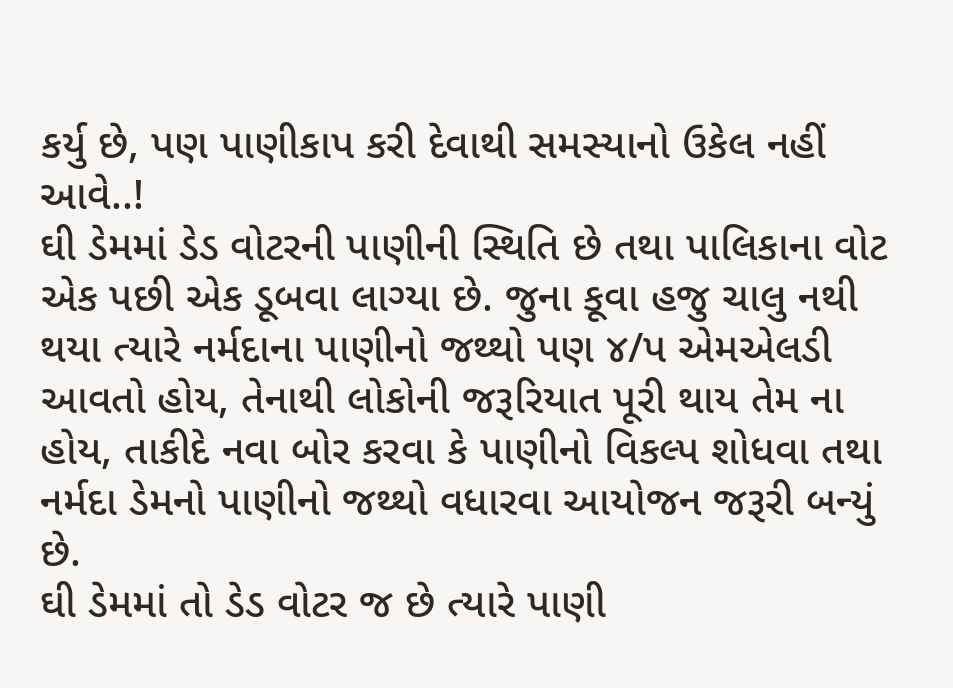કર્યુ છે, પણ પાણીકાપ કરી દેવાથી સમસ્યાનો ઉકેલ નહીં આવે..!
ઘી ડેમમાં ડેડ વોટરની પાણીની સ્થિતિ છે તથા પાલિકાના વોટ એક પછી એક ડૂબવા લાગ્યા છે. જુના કૂવા હજુ ચાલુ નથી થયા ત્યારે નર્મદાના પાણીનો જથ્થો પણ ૪/પ એમએલડી આવતો હોય, તેનાથી લોકોની જરૂરિયાત પૂરી થાય તેમ ના હોય, તાકીદે નવા બોર કરવા કે પાણીનો વિકલ્પ શોધવા તથા નર્મદા ડેમનો પાણીનો જથ્થો વધારવા આયોજન જરૂરી બન્યું છે.
ઘી ડેમમાં તો ડેડ વોટર જ છે ત્યારે પાણી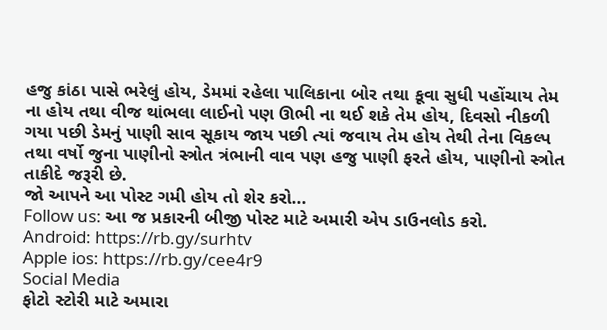હજુ કાંઠા પાસે ભરેલું હોય, ડેમમાં રહેલા પાલિકાના બોર તથા કૂવા સુધી પહોંચાય તેમ ના હોય તથા વીજ થાંભલા લાઈનો પણ ઊભી ના થઈ શકે તેમ હોય, દિવસો નીકળી ગયા પછી ડેમનું પાણી સાવ સૂકાય જાય પછી ત્યાં જવાય તેમ હોય તેથી તેના વિકલ્પ તથા વર્ષો જુના પાણીનો સ્ત્રોત ત્રંભાની વાવ પણ હજુ પાણી ફરતે હોય, પાણીનો સ્ત્રોત તાકીદે જરૂરી છે.
જો આપને આ પોસ્ટ ગમી હોય તો શેર કરો...
Follow us: આ જ પ્રકારની બીજી પોસ્ટ માટે અમારી એપ ડાઉનલોડ કરો.
Android: https://rb.gy/surhtv
Apple ios: https://rb.gy/cee4r9
Social Media
ફોટો સ્ટોરી માટે અમારા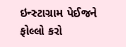ઇન્સ્ટાગ્રામ પેઈજને ફોલ્લો કરો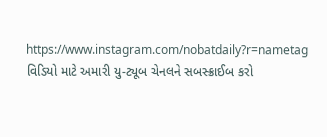https://www.instagram.com/nobatdaily?r=nametag
વિડિયો માટે અમારી યુ-ટ્યૂબ ચેનલને સબસ્ક્રાઈબ કરો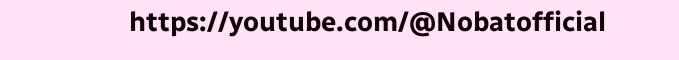https://youtube.com/@Nobatofficial